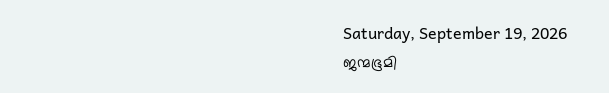Saturday, September 19, 2026
ജന്മഭൂമി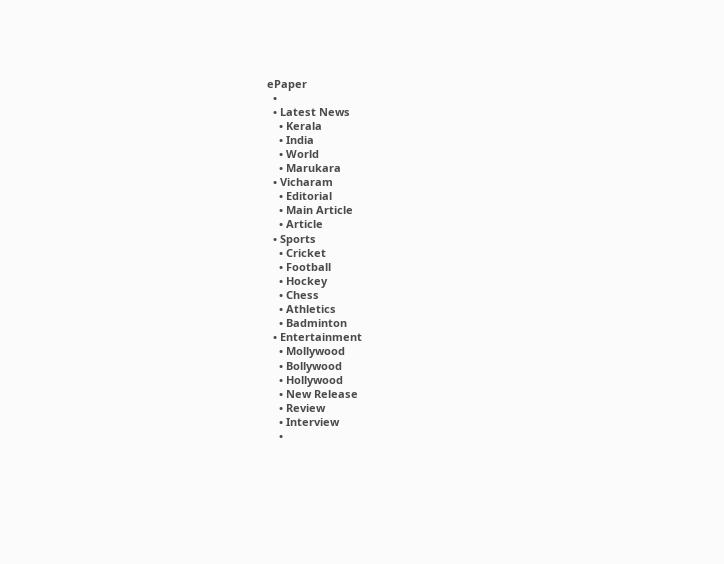ePaper
  •
  • Latest News
    • Kerala
    • India
    • World
    • Marukara
  • Vicharam
    • Editorial
    • Main Article
    • Article
  • Sports
    • Cricket
    • Football
    • Hockey
    • Chess
    • Athletics
    • Badminton
  • Entertainment
    • Mollywood
    • Bollywood
    • Hollywood
    • New Release
    • Review
    • Interview
    •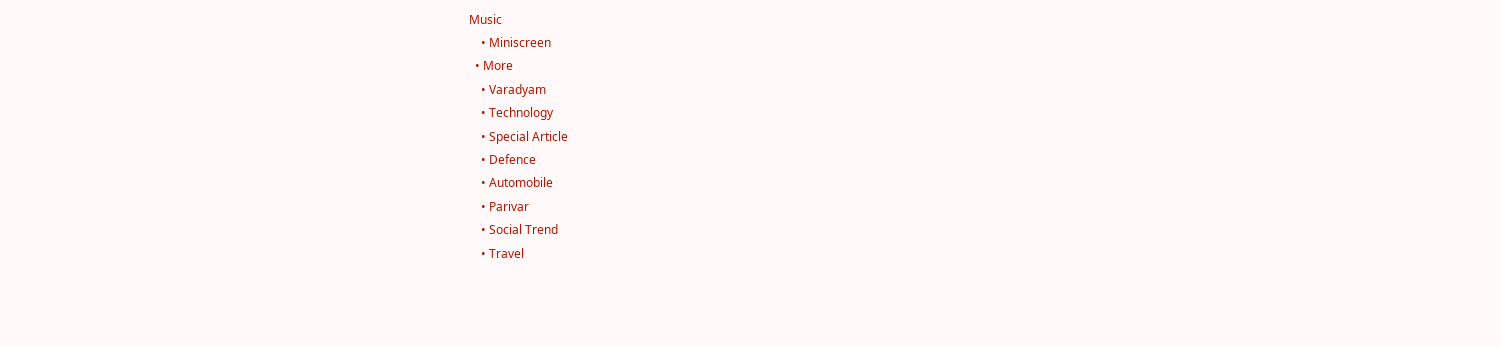Music
    • Miniscreen
  • More
    • Varadyam
    • Technology
    • Special Article
    • Defence
    • Automobile
    • Parivar
    • Social Trend
    • Travel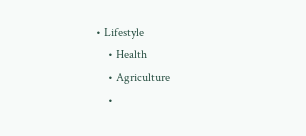• Lifestyle
    • Health
    • Agriculture
    •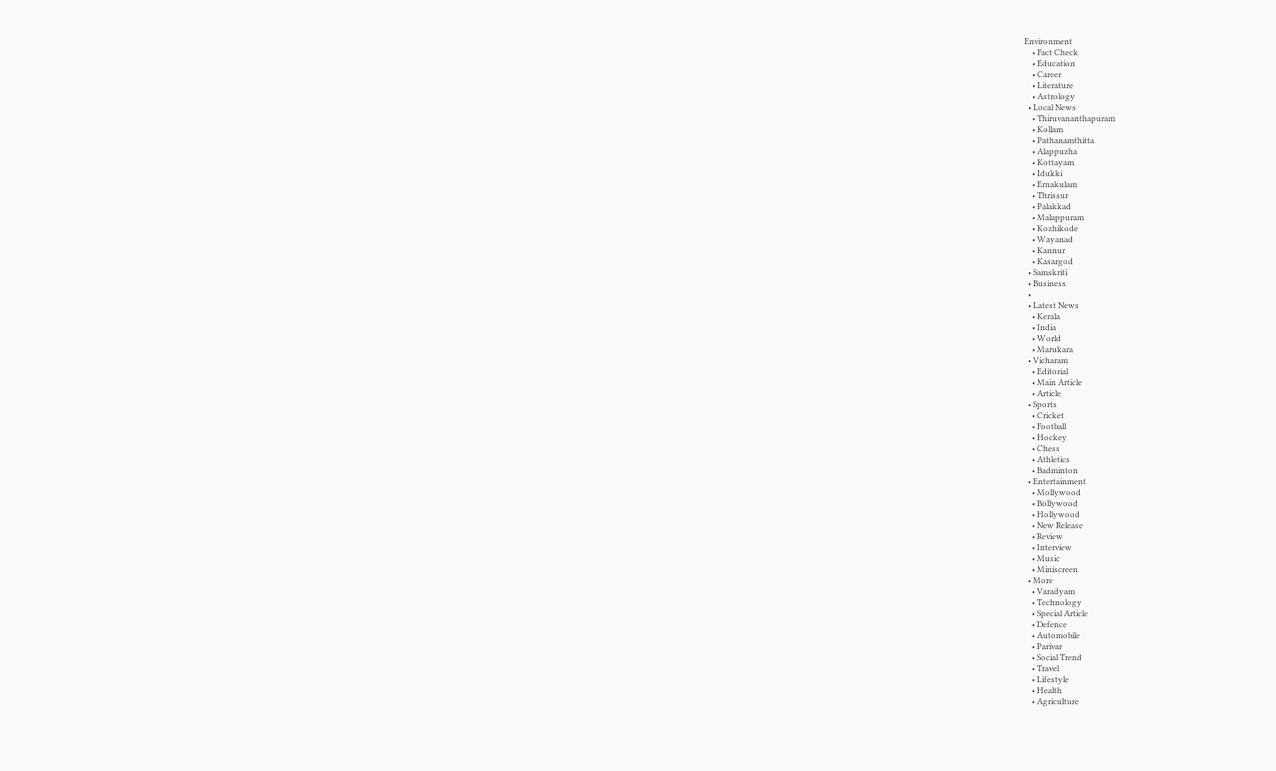Environment
    • Fact Check
    • Education
    • Career
    • Literature
    • Astrology
  • Local News
    • Thiruvananthapuram
    • Kollam
    • Pathanamthitta
    • Alappuzha
    • Kottayam
    • Idukki
    • Ernakulam
    • Thrissur
    • Palakkad
    • Malappuram
    • Kozhikode
    • Wayanad
    • Kannur
    • Kasargod
  • Samskriti
  • Business
  •
  • Latest News
    • Kerala
    • India
    • World
    • Marukara
  • Vicharam
    • Editorial
    • Main Article
    • Article
  • Sports
    • Cricket
    • Football
    • Hockey
    • Chess
    • Athletics
    • Badminton
  • Entertainment
    • Mollywood
    • Bollywood
    • Hollywood
    • New Release
    • Review
    • Interview
    • Music
    • Miniscreen
  • More
    • Varadyam
    • Technology
    • Special Article
    • Defence
    • Automobile
    • Parivar
    • Social Trend
    • Travel
    • Lifestyle
    • Health
    • Agriculture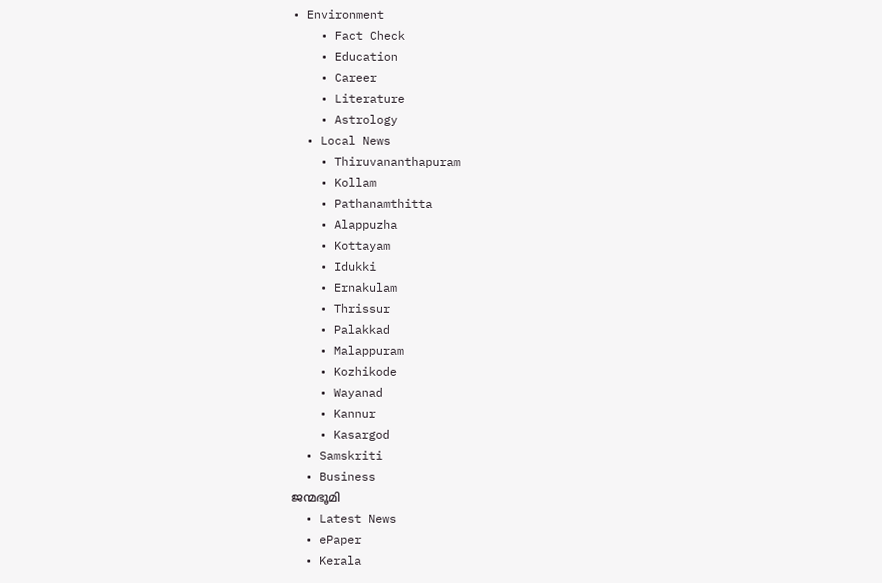• Environment
    • Fact Check
    • Education
    • Career
    • Literature
    • Astrology
  • Local News
    • Thiruvananthapuram
    • Kollam
    • Pathanamthitta
    • Alappuzha
    • Kottayam
    • Idukki
    • Ernakulam
    • Thrissur
    • Palakkad
    • Malappuram
    • Kozhikode
    • Wayanad
    • Kannur
    • Kasargod
  • Samskriti
  • Business
ജന്മഭൂമി
  • Latest News
  • ePaper
  • Kerala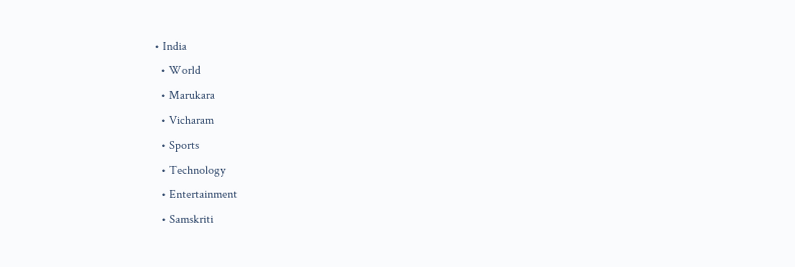• India
  • World
  • Marukara
  • Vicharam
  • Sports
  • Technology
  • Entertainment
  • Samskriti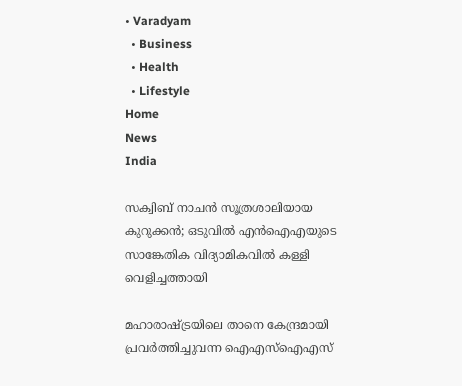• Varadyam
  • Business
  • Health
  • Lifestyle
Home
News
India

സക്വിബ് നാചന്‍ സൂത്രശാലിയായ കുറുക്കന്‍; ഒടുവില്‍ എന്‍ഐഎയുടെ സാങ്കേതിക വിദ്യാമികവില്‍ കള്ളി വെളിച്ചത്തായി

മഹാരാഷ്‌ട്രയിലെ താനെ കേന്ദ്രമായി പ്രവര്‍ത്തിച്ചുവന്ന ഐഎസ്ഐഎസ്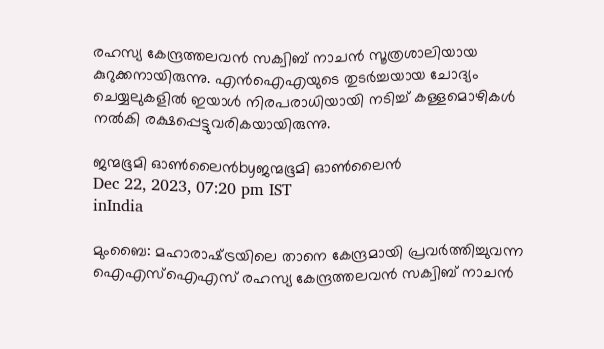രഹസ്യ കേന്ദ്രത്തലവന്‍ സക്വിബ് നാചന്‍ സൂത്രശാലിയായ കുറുക്കനായിരുന്നു. എന്‍ഐഎയുടെ തുടര്‍ച്ചയായ ചോദ്യം ചെയ്യലുകളില്‍ ഇയാള്‍ നിരപരാധിയായി നടിച്ച് കള്ളമൊഴികള്‍ നല്‍കി രക്ഷപ്പെട്ടുവരികയായിരുന്നു.

ജന്മഭൂമി ഓണ്‍ലൈന്‍byജന്മഭൂമി ഓണ്‍ലൈന്‍
Dec 22, 2023, 07:20 pm IST
inIndia

മുംബൈ: മഹാരാഷ്‌ട്രയിലെ താനെ കേന്ദ്രമായി പ്രവര്‍ത്തിച്ചുവന്ന ഐഎസ്ഐഎസ് രഹസ്യ കേന്ദ്രത്തലവന്‍ സക്വിബ് നാചന്‍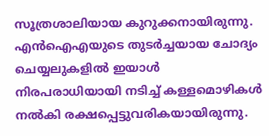സൂത്രശാലിയായ കുറുക്കനായിരുന്നു. എന്‍ഐഎയുടെ തുടര്‍ച്ചയായ ചോദ്യം ചെയ്യലുകളില്‍ ഇയാള്‍ നിരപരാധിയായി നടിച്ച് കള്ളമൊഴികള്‍ നല്‍കി രക്ഷപ്പെട്ടുവരികയായിരുന്നു.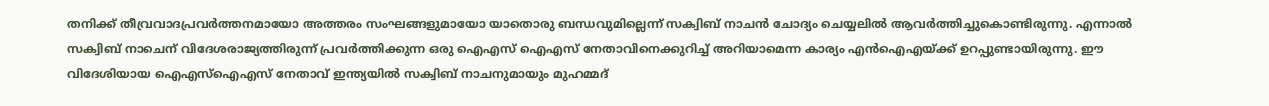തനിക്ക് തീവ്രവാദപ്രവര്‍ത്തനമായോ അത്തരം സംഘങ്ങളുമായോ യാതൊരു ബന്ധവുമില്ലെന്ന് സക്വിബ് നാചന്‍ ചോദ്യം ചെയ്യലില്‍ ആവര്‍ത്തിച്ചുകൊണ്ടിരുന്നു. എന്നാല്‍ സക്വിബ് നാചെന് വിദേശരാജ്യത്തിരുന്ന് പ്രവര്‍ത്തിക്കുന്ന ഒരു ഐഎസ് ഐഎസ് നേതാവിനെക്കുറിച്ച് അറിയാമെന്ന കാര്യം എന്‍ഐഎയ്‌ക്ക് ഉറപ്പുണ്ടായിരുന്നു. ഈ വിദേശിയായ ഐഎസ്ഐഎസ് നേതാവ് ഇന്ത്യയില്‍ സക്വിബ് നാചനുമായും മുഹമ്മദ്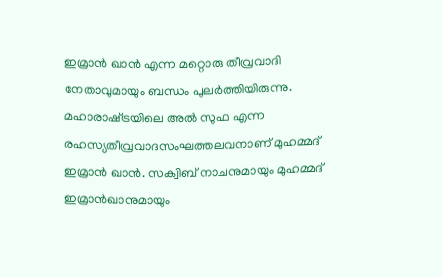ഇമ്രാന്‍ ഖാന്‍ എന്ന മറ്റൊരു തീവ്രവാദി നേതാവുമായും ബന്ധം പുലര്‍ത്തിയിരുന്നു. മഹാരാഷ്‌ട്രയിലെ അല്‍ സുഫ എന്ന രഹസ്യതീവ്രവാദസംഘത്തലവനാണ് മുഹമ്മദ് ഇമ്രാന്‍ ഖാന്‍. സക്വിബ് നാചനുമായും മുഹമ്മദ് ഇമ്രാന്‍ഖാനുമായും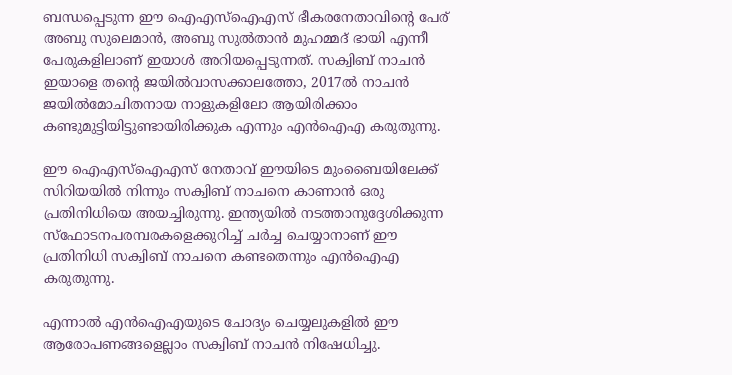ബന്ധപ്പെടുന്ന ഈ ഐഎസ്ഐഎസ് ഭീകരനേതാവിന്റെ പേര് അബു സുലെമാന്‍, അബു സുല്‍താന്‍ മുഹമ്മദ് ഭായി എന്നീ പേരുകളിലാണ് ഇയാള്‍ അറിയപ്പെടുന്നത്. സക്വിബ് നാചന്‍ ഇയാളെ തന്റെ ജയില്‍വാസക്കാലത്തോ, 2017ല്‍ നാചന്‍ ജയില്‍മോചിതനായ നാളുകളിലോ ആയിരിക്കാം കണ്ടുമുട്ടിയിട്ടുണ്ടായിരിക്കുക എന്നും എന്‍ഐഎ കരുതുന്നു.

ഈ ഐഎസ്ഐഎസ് നേതാവ് ഈയിടെ മുംബൈയിലേക്ക് സിറിയയില്‍ നിന്നും സക്വിബ് നാചനെ കാണാന്‍ ഒരു പ്രതിനിധിയെ അയച്ചിരുന്നു. ഇന്ത്യയില്‍ നടത്താനുദ്ദേശിക്കുന്ന സ്ഫോടനപരമ്പരകളെക്കുറിച്ച് ചര്‍ച്ച ചെയ്യാനാണ് ഈ പ്രതിനിധി സക്വിബ് നാചനെ കണ്ടതെന്നും എന്‍ഐഎ കരുതുന്നു.

എന്നാല്‍ എന്‍ഐഎയുടെ ചോദ്യം ചെയ്യലുകളില്‍ ഈ ആരോപണങ്ങളെല്ലാം സക്വിബ് നാചന്‍ നിഷേധിച്ചു.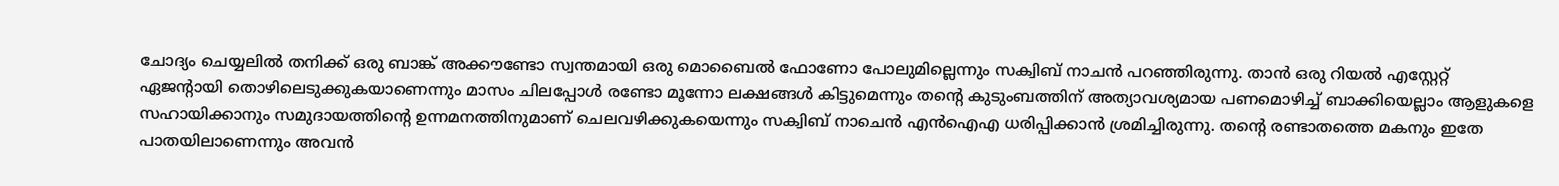ചോദ്യം ചെയ്യലില്‍ തനിക്ക് ഒരു ബാങ്ക് അക്കൗണ്ടോ സ്വന്തമായി ഒരു മൊബൈല്‍ ഫോണോ പോലുമില്ലെന്നും സക്വിബ് നാചന്‍ പറഞ്ഞിരുന്നു. താന്‍ ഒരു റിയല്‍ എസ്റ്റേറ്റ് ഏജന്‍റായി തൊഴിലെടുക്കുകയാണെന്നും മാസം ചിലപ്പോള്‍ രണ്ടോ മൂന്നോ ലക്ഷങ്ങള്‍ കിട്ടുമെന്നും തന്റെ കുടുംബത്തിന് അത്യാവശ്യമായ പണമൊഴിച്ച് ബാക്കിയെല്ലാം ആളുകളെ സഹായിക്കാനും സമുദായത്തിന്റെ ഉന്നമനത്തിനുമാണ് ചെലവഴിക്കുകയെന്നും സക്വിബ് നാചെന്‍ എന്‍ഐഎ ധരിപ്പിക്കാന്‍ ശ്രമിച്ചിരുന്നു. തന്റെ രണ്ടാതത്തെ മകനും ഇതേ പാതയിലാണെന്നും അവന്‍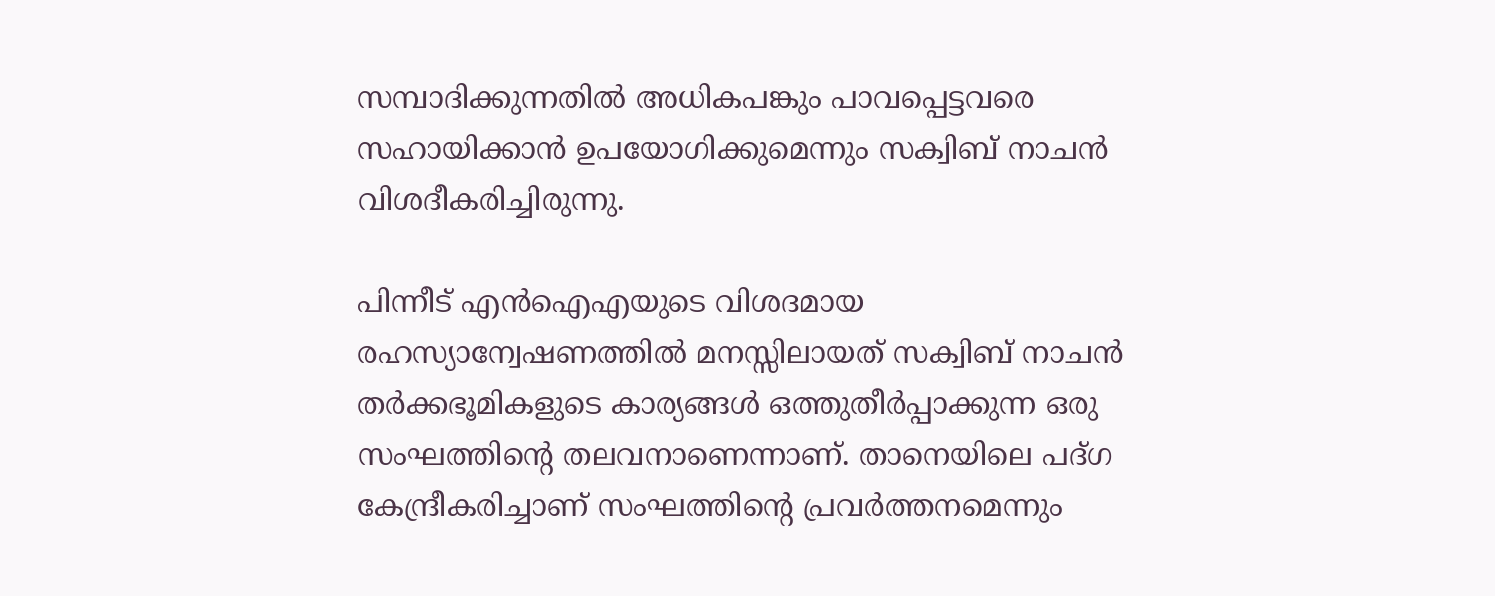സമ്പാദിക്കുന്നതില്‍ അധികപങ്കും പാവപ്പെട്ടവരെ സഹായിക്കാന്‍ ഉപയോഗിക്കുമെന്നും സക്വിബ് നാചന്‍ വിശദീകരിച്ചിരുന്നു.

പിന്നീട് എന്‍ഐഎയുടെ വിശദമായ രഹസ്യാന്വേഷണത്തില്‍ മനസ്സിലായത് സക്വിബ് നാചന്‍ തര്‍ക്കഭൂമികളുടെ കാര്യങ്ങള്‍ ഒത്തുതീര്‍പ്പാക്കുന്ന ഒരു സംഘത്തിന്റെ തലവനാണെന്നാണ്. താനെയിലെ പദ്ഗ കേന്ദ്രീകരിച്ചാണ് സംഘത്തിന്റെ പ്രവര്‍ത്തനമെന്നും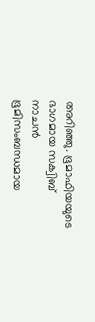അറിഞ്ഞു. ഭൂമാഫിയയുടെ ഭാഗമായ സക്വിബ് നാചന്‍ ഭൂമിസംബന്ധമായ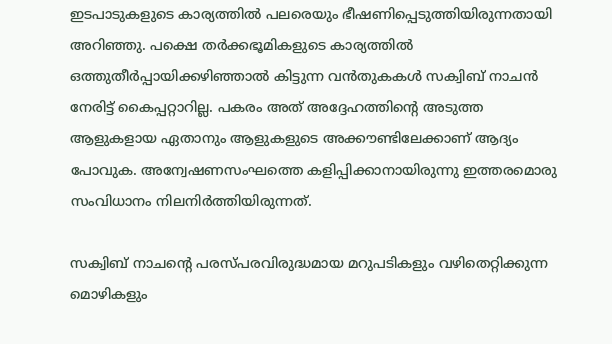ഇടപാടുകളുടെ കാര്യത്തില്‍ പലരെയും ഭീഷണിപ്പെടുത്തിയിരുന്നതായി അറിഞ്ഞു. പക്ഷെ തര്‍ക്കഭൂമികളുടെ കാര്യത്തില്‍ ഒത്തുതീര്‍പ്പായിക്കഴിഞ്ഞാല്‍ കിട്ടുന്ന വന്‍തുകകള്‍ സക്വിബ് നാചന്‍ നേരിട്ട് കൈപ്പറ്റാറില്ല. പകരം അത് അദ്ദേഹത്തിന്റെ അടുത്ത ആളുകളായ ഏതാനും ആളുകളുടെ അക്കൗണ്ടിലേക്കാണ് ആദ്യം പോവുക. അന്വേഷണസംഘത്തെ കളിപ്പിക്കാനായിരുന്നു ഇത്തരമൊരു സംവിധാനം നിലനിര്‍ത്തിയിരുന്നത്.

സക്വിബ് നാചന്റെ പരസ്പരവിരുദ്ധമായ മറുപടികളും വഴിതെറ്റിക്കുന്ന മൊഴികളും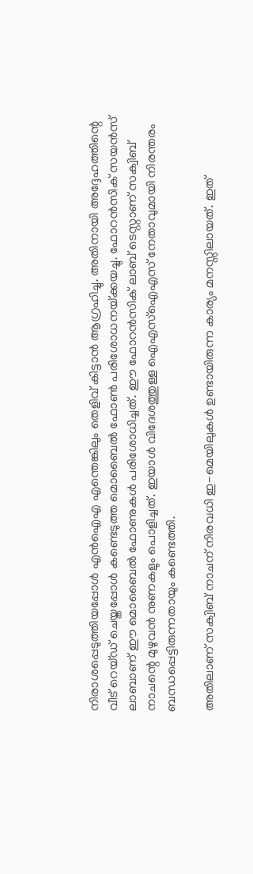നിരാശപ്പെടുത്തിയപ്പോള്‍ എന്‍ഐഎ എന്തെങ്കിലും തെളിവ് കിട്ടാന്‍ ആഗ്രഹിച്ചു. അതിനായി അദ്ദേഹത്തിന്റെ വീട് റെയ്ഡ് ചെയ്തപ്പോള്‍ കണ്ടെടുത്ത മൊബൈല്‍ ഫോണ്‍ പരിശോധനയ്‌ക്കയച്ചു. ഫോറന്‍സിക് സയന്‍സ് ലാബാണ് ഈ മൊബൈല്‍ ഫോണുകള്‍ പരിശോധിച്ചത്. ഈ ഫോറന്‍സിക് ലാബ് ടെസ്റ്റാണ് സക്വിബ് നാചന്റെ മുഴുവന്‍ നുണകളും പൊളിച്ചത്. ഇയാള്‍ വിദേശത്തുള്ള ഐഎസ്ഐഎസ് നേതാവുമായി നിരന്തരം ബന്ധപ്പെട്ടിരുന്നതായും കണ്ടെത്തി.

അതിലാണ് സക്വിബ് നാചന് നിരവധി ഇ-മെയിലുകള്‍ ഉണ്ടായിരുന്ന കാര്യം മനസ്സിലായത്. ഇത്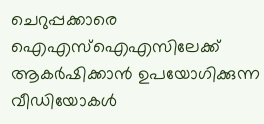ചെറുപ്പക്കാരെ ഐഎസ്ഐഎസിലേക്ക് ആകര്‍ഷിക്കാന്‍ ഉപയോഗിക്കുന്ന വീഡിയോകള്‍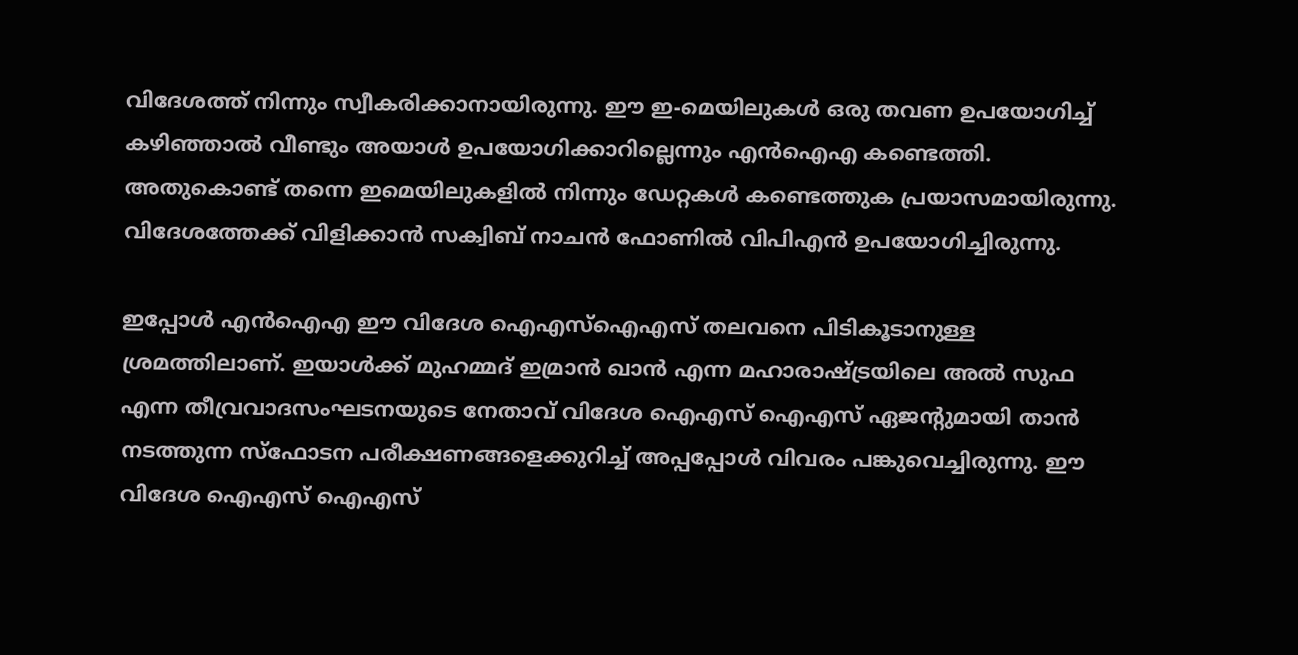വിദേശത്ത് നിന്നും സ്വീകരിക്കാനായിരുന്നു. ഈ ഇ-മെയിലുകള്‍ ഒരു തവണ ഉപയോഗിച്ച് കഴിഞ്ഞാല്‍ വീണ്ടും അയാള്‍ ഉപയോഗിക്കാറില്ലെന്നും എന്‍ഐഎ കണ്ടെത്തി. അതുകൊണ്ട് തന്നെ ഇമെയിലുകളില്‍ നിന്നും ഡേറ്റകള്‍ കണ്ടെത്തുക പ്രയാസമായിരുന്നു. വിദേശത്തേക്ക് വിളിക്കാന്‍ സക്വിബ് നാചന്‍ ഫോണില്‍ വിപിഎന്‍ ഉപയോഗിച്ചിരുന്നു.

ഇപ്പോള്‍ എന്‍ഐഎ ഈ വിദേശ ഐഎസ്ഐഎസ് തലവനെ പിടികൂടാനുള്ള ശ്രമത്തിലാണ്. ഇയാള്‍ക്ക് മുഹമ്മദ് ഇമ്രാന്‍ ഖാന്‍ എന്ന മഹാരാഷ്‌ട്രയിലെ അല്‍ സുഫ എന്ന തീവ്രവാദസംഘടനയുടെ നേതാവ് വിദേശ ഐഎസ് ഐഎസ് ഏജന്‍റുമായി താന്‍ നടത്തുന്ന സ്ഫോടന പരീക്ഷണങ്ങളെക്കുറിച്ച് അപ്പപ്പോള്‍ വിവരം പങ്കുവെച്ചിരുന്നു. ഈ വിദേശ ഐഎസ് ഐഎസ്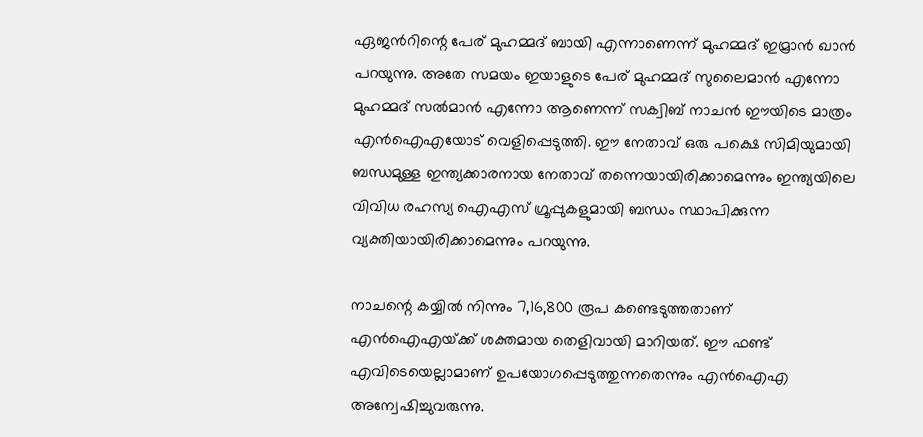ഏജന്‍റിന്റെ പേര് മുഹമ്മദ് ബായി എന്നാണെന്ന് മുഹമ്മദ് ഇമ്രാന്‍ ഖാന്‍ പറയുന്നു. അതേ സമയം ഇയാളുടെ പേര് മുഹമ്മദ് സുലൈമാന്‍ എന്നോ മുഹമ്മദ് സല്‍മാന്‍ എന്നോ ആണെന്ന് സക്വിബ് നാചന്‍ ഈയിടെ മാത്രം എന്‍ഐഎയോട് വെളിപ്പെടുത്തി. ഈ നേതാവ് ഒരു പക്ഷെ സിമിയുമായി ബന്ധമുള്ള ഇന്ത്യക്കാരനായ നേതാവ് തന്നെയായിരിക്കാമെന്നും ഇന്ത്യയിലെ വിവിധ രഹസ്യ ഐഎസ് ഗ്രൂപ്പുകളുമായി ബന്ധം സ്ഥാപിക്കുന്ന വ്യക്തിയായിരിക്കാമെന്നും പറയുന്നു.

നാചന്റെ കയ്യില്‍ നിന്നും 7,16,800 രൂപ കണ്ടെടുത്തതാണ് എന്‍ഐഎയ്‌ക്ക് ശക്തമായ തെളിവായി മാറിയത്. ഈ ഫണ്ട് എവിടെയെല്ലാമാണ് ഉപയോഗപ്പെടുത്തുന്നതെന്നും എന്‍ഐഎ അന്വേഷിച്ചുവരുന്നു.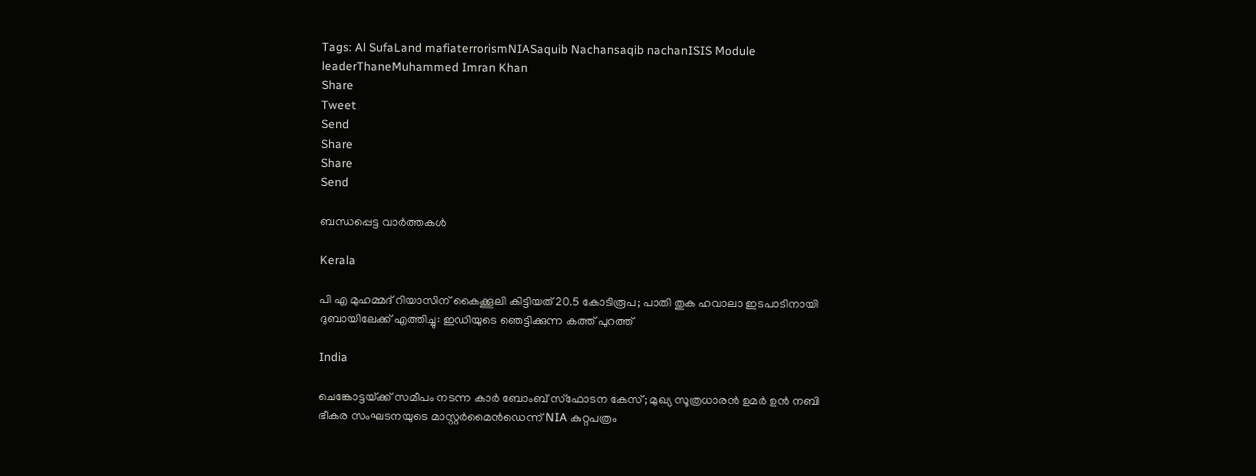Tags: Al SufaLand mafiaterrorismNIASaquib Nachansaqib nachanISIS Module leaderThaneMuhammed Imran Khan
Share
Tweet
Send
Share
Share
Send

ബന്ധപ്പെട്ട വാര്‍ത്തകള്‍

Kerala

പി എ മുഹമ്മദ് റിയാസിന് കൈക്കൂലി കിട്ടിയത് 20.5 കോടിരൂപ; പാതി തുക ഹവാലാ ഇടപാടിനായി ദുബായിലേക്ക് എത്തിച്ചു: ഇഡിയുടെ ഞെട്ടിക്കുന്ന കത്ത് പുറത്ത്

India

ചെങ്കോട്ടയ്‌ക്ക് സമീപം നടന്ന കാർ ബോംബ് സ്‌ഫോടന കേസ്; മുഖ്യ സൂത്രധാരൻ ഉമർ ഉൻ നബി ഭീകര സംഘടനയുടെ മാസ്റ്റർമൈൻഡെന്ന് NIA കുറ്റപത്രം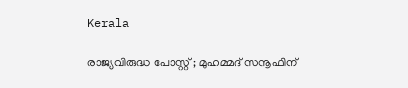Kerala

രാജ്യവിരുദ്ധ പോസ്റ്റ് ; മുഹമ്മദ് സനൂഫിന്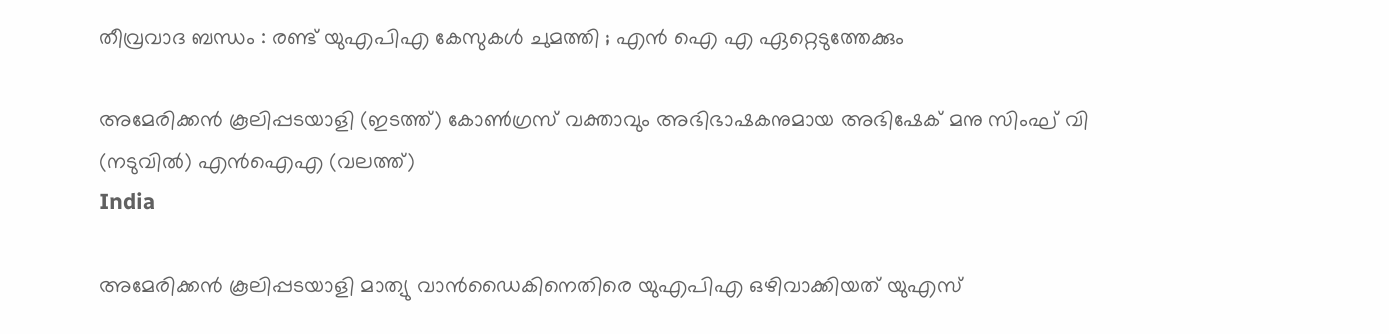തീവ്രവാദ ബന്ധം : രണ്ട് യുഎപിഎ കേസുകൾ ചുമത്തി ; എൻ ഐ എ ഏറ്റെടുത്തേക്കും

അമേരിക്കന്‍ കൂലിപ്പടയാളി (ഇടത്ത്) കോണ്‍ഗ്രസ് വക്താവും അഭിഭാഷകനുമായ അഭിഷേക് മനു സിംഘ് വി (നടുവില്‍) എന്‍ഐഎ (വലത്ത്)
India

അമേരിക്കന്‍ കൂലിപ്പടയാളി മാത്യു വാന്‍ഡൈകിനെതിരെ യുഎപിഎ ഒഴിവാക്കിയത് യുഎസ്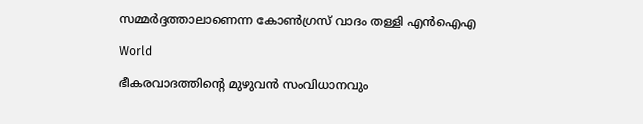സമ്മര്‍ദ്ദത്താലാണെന്ന കോണ്‍ഗ്രസ് വാദം തള്ളി എന്‍ഐഎ

World

ഭീകരവാദത്തിന്റെ മുഴുവൻ സംവിധാനവും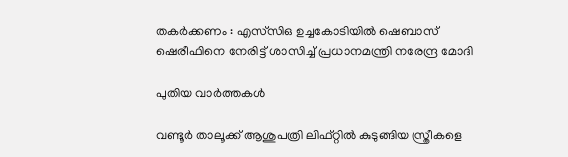തകർക്കണം : എസ്‌സി‌ഒ ഉച്ചകോടിയിൽ ഷെബാസ് ഷെരീഫിനെ നേരിട്ട് ശാസിച്ച് പ്രധാനമന്ത്രി നരേന്ദ്ര മോദി

പുതിയ വാര്‍ത്തകള്‍

വണ്ടൂര്‍ താലൂക്ക് ആശുപത്രി ലിഫ്റ്റില്‍ കുടുങ്ങിയ സ്ത്രീകളെ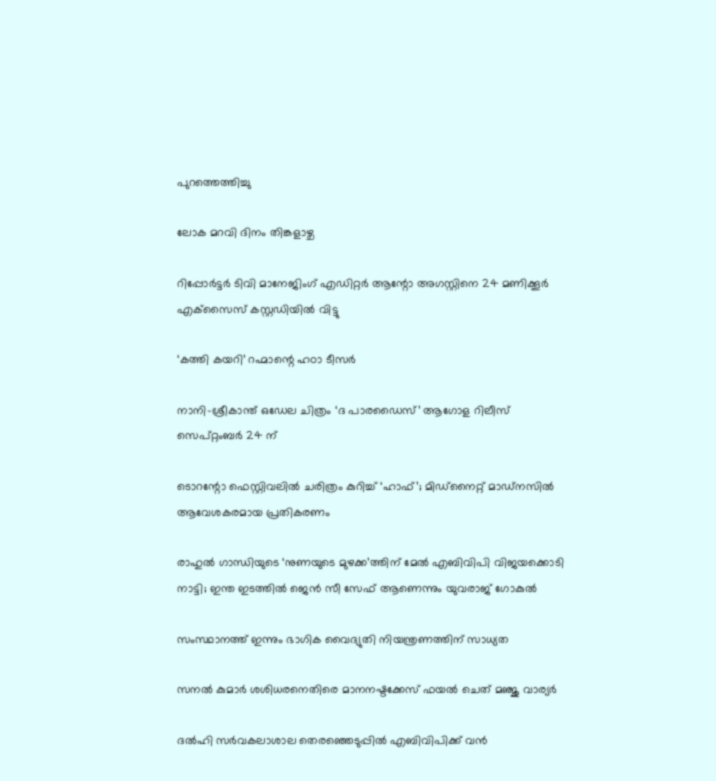പുറത്തെത്തിച്ചു

ലോക മറവി ദിനം തിങ്കളാഴ്ച

റിപ്പോര്‍ട്ടര്‍ ടിവി മാനേജിംഗ് എഡിറ്റര്‍ ആന്റോ അഗസ്റ്റിനെ 24 മണിക്കൂര്‍ എക്‌സൈസ് കസ്റ്റഡിയില്‍ വിട്ടു

‘കത്തി കയറി’ റഹ്മാന്റെ ഹഠാ ടീസർ

നാനി-ശ്രീകാന്ത് ഒഡേല ചിത്രം ‘ദ പാരഡൈസ്’ ആഗോള റിലീസ് സെപ്റ്റംബർ 24 ന്

ടൊറന്റോ ഫെസ്റ്റിവലിൽ ചരിത്രം കുറിച്ച് ‘ഹാഫ്’; മിഡ്നൈറ്റ് മാഡ്നസിൽ ആവേശകരമായ പ്രതികരണം

രാഹുല്‍ ഗാന്ധിയുടെ ‘നുണയുടെ മുഴക്ക’ത്തിന് മേല്‍ എബിവിപി വിജയക്കൊടി നാട്ടി; ഇന്ത ഇടത്തില്‍ ജെന്‍ സീ സേഫ് ആണെന്നും യുവരാജ് ഗോകുല്‍

സംസ്ഥാനത്ത് ഇന്നും ഭാഗിക വൈദ്യുതി നിയന്ത്രണത്തിന് സാധ്യത

സനല്‍ കുമാര്‍ ശശിധരനെതിരെ മാനനഷ്ടക്കേസ് ഫയൽ ചെത് മഞ്ജു വാര്യർ

ദൽഹി സർവകലാശാല തെരഞ്ഞെടുപ്പിൽ എബിവിപിക്ക് വൻ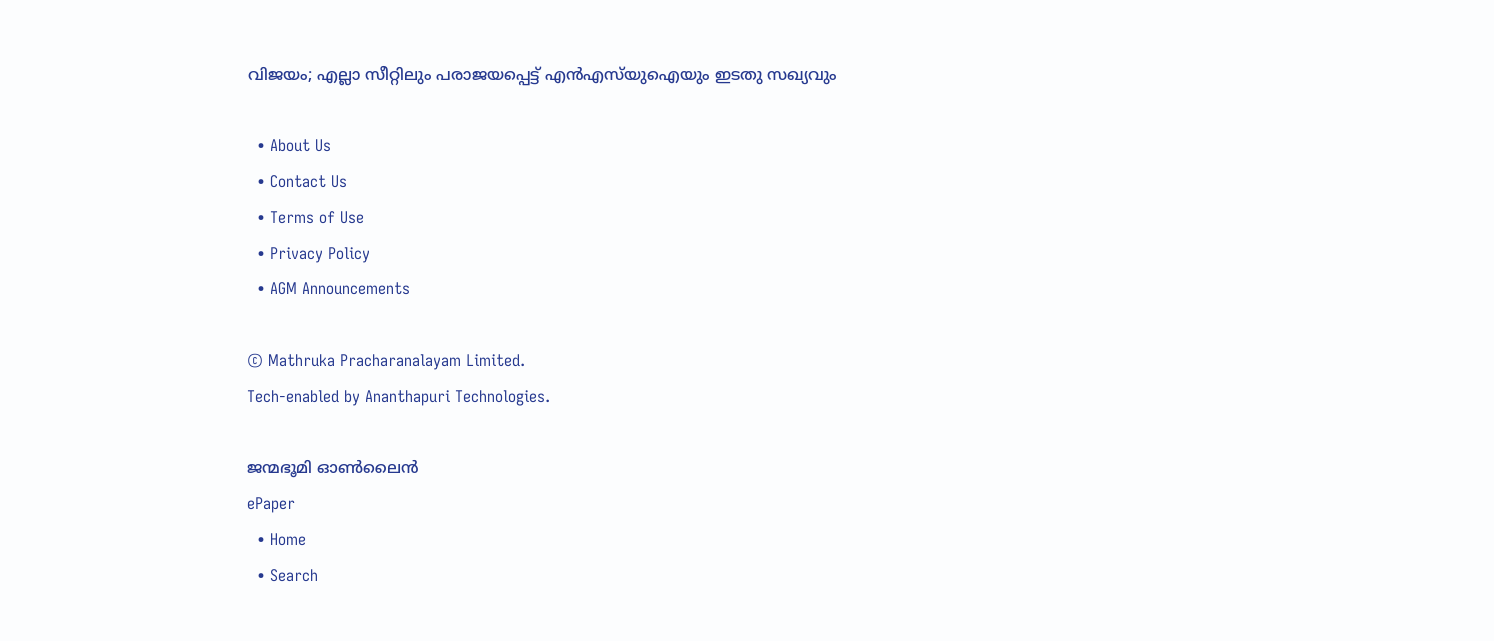വിജയം; എല്ലാ സീറ്റിലും പരാജയപ്പെട്ട് എൻഎസ്‌യുഐയും ഇടതു സഖ്യവും

  • About Us
  • Contact Us
  • Terms of Use
  • Privacy Policy
  • AGM Announcements

© Mathruka Pracharanalayam Limited.
Tech-enabled by Ananthapuri Technologies.

ജന്മഭൂമി ഓണ്‍ലൈന്‍
ePaper
  • Home
  • Search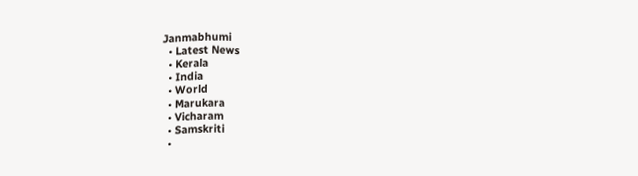Janmabhumi
  • Latest News
  • Kerala
  • India
  • World
  • Marukara
  • Vicharam
  • Samskriti
  •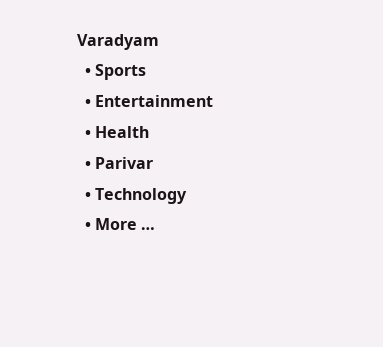Varadyam
  • Sports
  • Entertainment
  • Health
  • Parivar
  • Technology
  • More …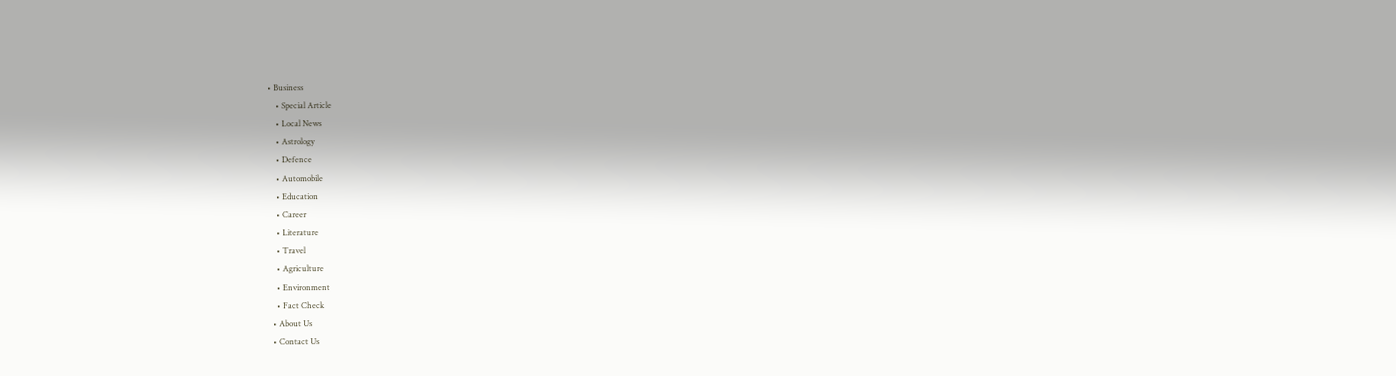• Business
    • Special Article
    • Local News
    • Astrology
    • Defence
    • Automobile
    • Education
    • Career
    • Literature
    • Travel
    • Agriculture
    • Environment
    • Fact Check
  • About Us
  • Contact Us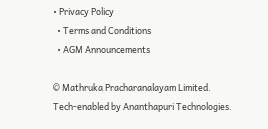• Privacy Policy
  • Terms and Conditions
  • AGM Announcements

© Mathruka Pracharanalayam Limited.
Tech-enabled by Ananthapuri Technologies.